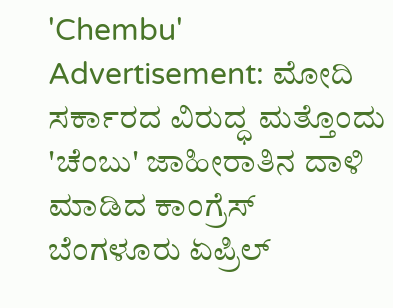'Chembu' Advertisement: ಮೋದಿ ಸರ್ಕಾರದ ವಿರುದ್ಧ ಮತ್ತೊಂದು 'ಚೆಂಬು' ಜಾಹೀರಾತಿನ ದಾಳಿ ಮಾಡಿದ ಕಾಂಗ್ರೆಸ್
ಬೆಂಗಳೂರು ಏಪ್ರಿಲ್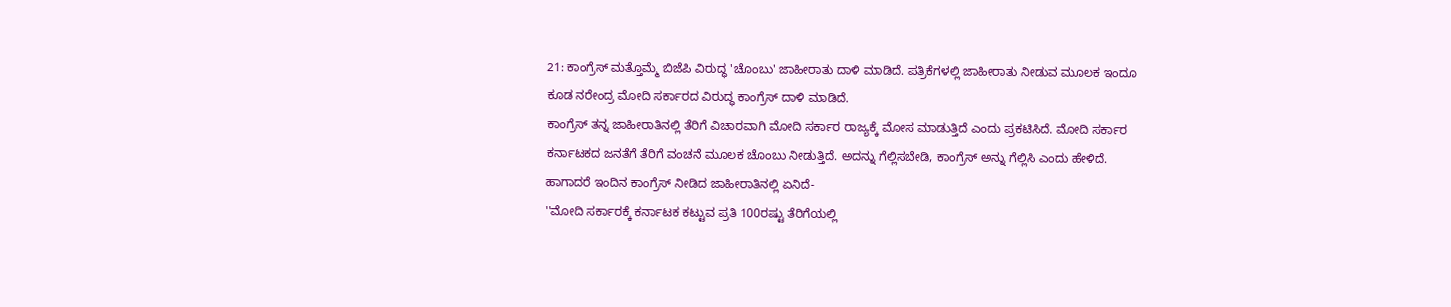21: ಕಾಂಗ್ರೆಸ್ ಮತ್ತೊಮ್ಮೆ ಬಿಜೆಪಿ ವಿರುದ್ಧ 'ಚೊಂಬು' ಜಾಹೀರಾತು ದಾಳಿ ಮಾಡಿದೆ. ಪತ್ರಿಕೆಗಳಲ್ಲಿ ಜಾಹೀರಾತು ನೀಡುವ ಮೂಲಕ ಇಂದೂ ಕೂಡ ನರೇಂದ್ರ ಮೋದಿ ಸರ್ಕಾರದ ವಿರುದ್ಧ ಕಾಂಗ್ರೆಸ್ ದಾಳಿ ಮಾಡಿದೆ.
ಕಾಂಗ್ರೆಸ್ ತನ್ನ ಜಾಹೀರಾತಿನಲ್ಲಿ ತೆರಿಗೆ ವಿಚಾರವಾಗಿ ಮೋದಿ ಸರ್ಕಾರ ರಾಜ್ಯಕ್ಕೆ ಮೋಸ ಮಾಡುತ್ತಿದೆ ಎಂದು ಪ್ರಕಟಿಸಿದೆ. ಮೋದಿ ಸರ್ಕಾರ ಕರ್ನಾಟಕದ ಜನತೆಗೆ ತೆರಿಗೆ ವಂಚನೆ ಮೂಲಕ ಚೊಂಬು ನೀಡುತ್ತಿದೆ. ಅದನ್ನು ಗೆಲ್ಲಿಸಬೇಡಿ, ಕಾಂಗ್ರೆಸ್ ಅನ್ನು ಗೆಲ್ಲಿಸಿ ಎಂದು ಹೇಳಿದೆ. ಹಾಗಾದರೆ ಇಂದಿನ ಕಾಂಗ್ರೆಸ್ ನೀಡಿದ ಜಾಹೀರಾತಿನಲ್ಲಿ ಏನಿದೆ-
''ಮೋದಿ ಸರ್ಕಾರಕ್ಕೆ ಕರ್ನಾಟಕ ಕಟ್ಟುವ ಪ್ರತಿ 100ರಷ್ಟು ತೆರಿಗೆಯಲ್ಲಿ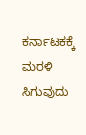ಕರ್ನಾಟಕಕ್ಕೆ ಮರಳಿ ಸಿಗುವುದು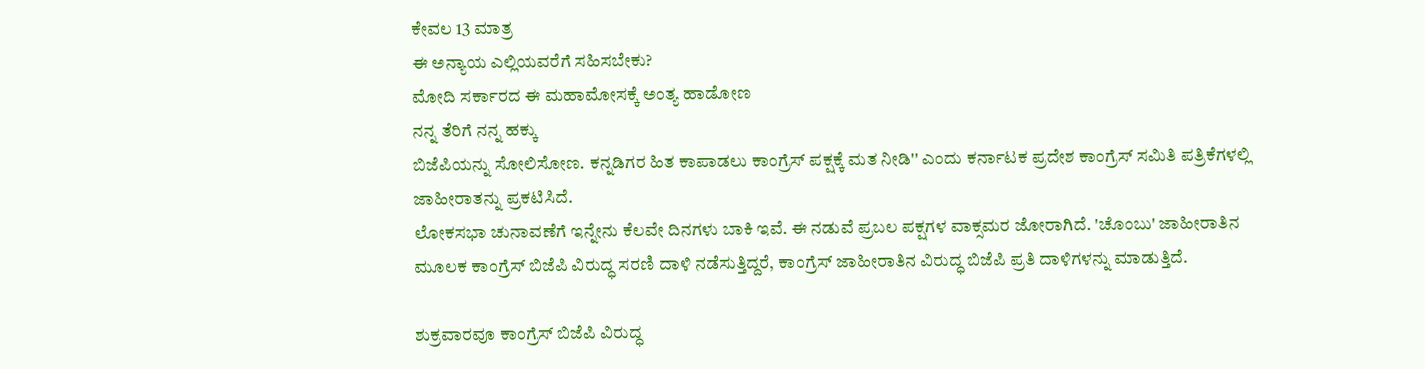ಕೇವಲ 13 ಮಾತ್ರ
ಈ ಅನ್ಯಾಯ ಎಲ್ಲಿಯವರೆಗೆ ಸಹಿಸಬೇಕು?
ಮೋದಿ ಸರ್ಕಾರದ ಈ ಮಹಾಮೋಸಕ್ಕೆ ಅಂತ್ಯ ಹಾಡೋಣ
ನನ್ನ ತೆರಿಗೆ ನನ್ನ ಹಕ್ಕು
ಬಿಜೆಪಿಯನ್ನು ಸೋಲಿಸೋಣ. ಕನ್ನಡಿಗರ ಹಿತ ಕಾಪಾಡಲು ಕಾಂಗ್ರೆಸ್ ಪಕ್ಷಕ್ಕೆ ಮತ ನೀಡಿ'' ಎಂದು ಕರ್ನಾಟಕ ಪ್ರದೇಶ ಕಾಂಗ್ರೆಸ್ ಸಮಿತಿ ಪತ್ರಿಕೆಗಳಲ್ಲಿ ಜಾಹೀರಾತನ್ನು ಪ್ರಕಟಿಸಿದೆ.
ಲೋಕಸಭಾ ಚುನಾವಣೆಗೆ ಇನ್ನೇನು ಕೆಲವೇ ದಿನಗಳು ಬಾಕಿ ಇವೆ. ಈ ನಡುವೆ ಪ್ರಬಲ ಪಕ್ಷಗಳ ವಾಕ್ಸಮರ ಜೋರಾಗಿದೆ. 'ಚೊಂಬು' ಜಾಹೀರಾತಿನ ಮೂಲಕ ಕಾಂಗ್ರೆಸ್ ಬಿಜೆಪಿ ವಿರುದ್ಧ ಸರಣಿ ದಾಳಿ ನಡೆಸುತ್ತಿದ್ದರೆ, ಕಾಂಗ್ರೆಸ್ ಜಾಹೀರಾತಿನ ವಿರುದ್ಧ ಬಿಜೆಪಿ ಪ್ರತಿ ದಾಳಿಗಳನ್ನು ಮಾಡುತ್ತಿದೆ.

ಶುಕ್ರವಾರವೂ ಕಾಂಗ್ರೆಸ್ ಬಿಜೆಪಿ ವಿರುದ್ಧ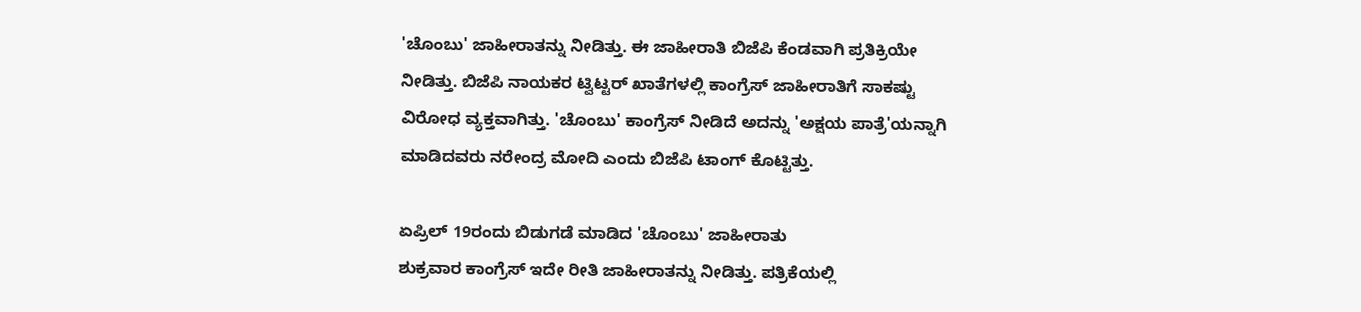'ಚೊಂಬು' ಜಾಹೀರಾತನ್ನು ನೀಡಿತ್ತು. ಈ ಜಾಹೀರಾತಿ ಬಿಜೆಪಿ ಕೆಂಡವಾಗಿ ಪ್ರತಿಕ್ರಿಯೇ ನೀಡಿತ್ತು. ಬಿಜೆಪಿ ನಾಯಕರ ಟ್ವಿಟ್ಟರ್ ಖಾತೆಗಳಲ್ಲಿ ಕಾಂಗ್ರೆಸ್ ಜಾಹೀರಾತಿಗೆ ಸಾಕಷ್ಟು ವಿರೋಧ ವ್ಯಕ್ತವಾಗಿತ್ತು. 'ಚೊಂಬು' ಕಾಂಗ್ರೆಸ್ ನೀಡಿದೆ ಅದನ್ನು 'ಅಕ್ಷಯ ಪಾತ್ರೆ'ಯನ್ನಾಗಿ ಮಾಡಿದವರು ನರೇಂದ್ರ ಮೋದಿ ಎಂದು ಬಿಜೆಪಿ ಟಾಂಗ್ ಕೊಟ್ಟಿತ್ತು.

ಏಪ್ರಿಲ್ 19ರಂದು ಬಿಡುಗಡೆ ಮಾಡಿದ 'ಚೊಂಬು' ಜಾಹೀರಾತು
ಶುಕ್ರವಾರ ಕಾಂಗ್ರೆಸ್ ಇದೇ ರೀತಿ ಜಾಹೀರಾತನ್ನು ನೀಡಿತ್ತು. ಪತ್ರಿಕೆಯಲ್ಲಿ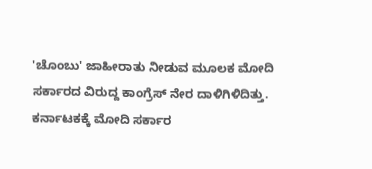'ಚೊಂಬು' ಜಾಹೀರಾತು ನೀಡುವ ಮೂಲಕ ಮೋದಿ ಸರ್ಕಾರದ ವಿರುದ್ದ ಕಾಂಗ್ರೆಸ್ ನೇರ ದಾಳಿಗಿಳಿದಿತ್ತು. ಕರ್ನಾಟಕಕ್ಕೆ ಮೋದಿ ಸರ್ಕಾರ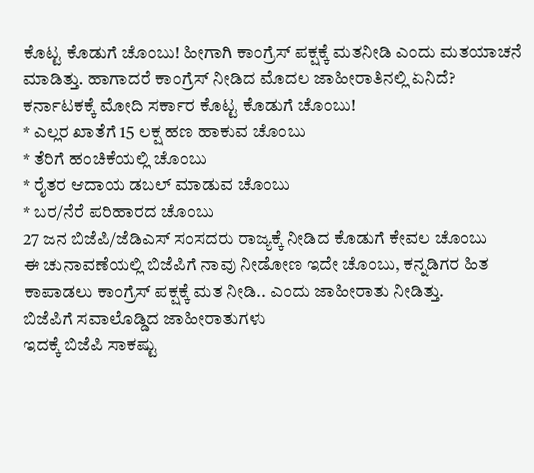ಕೊಟ್ಟ ಕೊಡುಗೆ ಚೊಂಬು! ಹೀಗಾಗಿ ಕಾಂಗ್ರೆಸ್ ಪಕ್ಷಕ್ಕೆ ಮತನೀಡಿ ಎಂದು ಮತಯಾಚನೆ ಮಾಡಿತ್ತು. ಹಾಗಾದರೆ ಕಾಂಗ್ರೆಸ್ ನೀಡಿದ ಮೊದಲ ಜಾಹೀರಾತಿನಲ್ಲಿ ಏನಿದೆ?
ಕರ್ನಾಟಕಕ್ಕೆ ಮೋದಿ ಸರ್ಕಾರ ಕೊಟ್ಟ ಕೊಡುಗೆ ಚೊಂಬು!
* ಎಲ್ಲರ ಖಾತೆಗೆ 15 ಲಕ್ಷ ಹಣ ಹಾಕುವ ಚೊಂಬು
* ತೆರಿಗೆ ಹಂಚಿಕೆಯಲ್ಲಿ ಚೊಂಬು
* ರೈತರ ಆದಾಯ ಡಬಲ್ ಮಾಡುವ ಚೊಂಬು
* ಬರ/ನೆರೆ ಪರಿಹಾರದ ಚೊಂಬು
27 ಜನ ಬಿಜೆಪಿ/ಜೆಡಿಎಸ್ ಸಂಸದರು ರಾಜ್ಯಕ್ಕೆ ನೀಡಿದ ಕೊಡುಗೆ ಕೇವಲ ಚೊಂಬು
ಈ ಚುನಾವಣೆಯಲ್ಲಿ ಬಿಜೆಪಿಗೆ ನಾವು ನೀಡೋಣ ಇದೇ ಚೊಂಬು, ಕನ್ನಡಿಗರ ಹಿತ ಕಾಪಾಡಲು ಕಾಂಗ್ರೆಸ್ ಪಕ್ಷಕ್ಕೆ ಮತ ನೀಡಿ.. ಎಂದು ಜಾಹೀರಾತು ನೀಡಿತ್ತು.
ಬಿಜೆಪಿಗೆ ಸವಾಲೊಡ್ಡಿದ ಜಾಹೀರಾತುಗಳು
ಇದಕ್ಕೆ ಬಿಜೆಪಿ ಸಾಕಷ್ಟು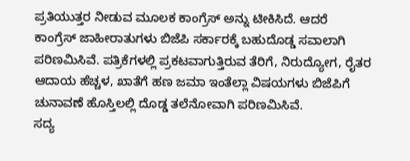ಪ್ರತಿಯುತ್ತರ ನೀಡುವ ಮೂಲಕ ಕಾಂಗ್ರೆಸ್ ಅನ್ನು ಟೀಕಿಸಿದೆ. ಆದರೆ ಕಾಂಗ್ರೆಸ್ ಜಾಹೀರಾತುಗಳು ಬಿಜೆಪಿ ಸರ್ಕಾರಕ್ಕೆ ಬಹುದೊಡ್ಡ ಸವಾಲಾಗಿ ಪರಿಣಮಿಸಿವೆ. ಪತ್ರಿಕೆಗಳಲ್ಲಿ ಪ್ರಕಟವಾಗುತ್ತಿರುವ ತೆರಿಗೆ, ನಿರುದ್ಯೋಗ, ರೈತರ ಆದಾಯ ಹೆಚ್ಚಳ, ಖಾತೆಗೆ ಹಣ ಜಮಾ ಇಂತೆಲ್ಲಾ ವಿಷಯಗಳು ಬಿಜೆಪಿಗೆ ಚುನಾವಣೆ ಹೊಸ್ತಿಲಲ್ಲಿ ದೊಡ್ಡ ತಲೆನೋವಾಗಿ ಪರಿಣಮಿಸಿವೆ.
ಸದ್ಯ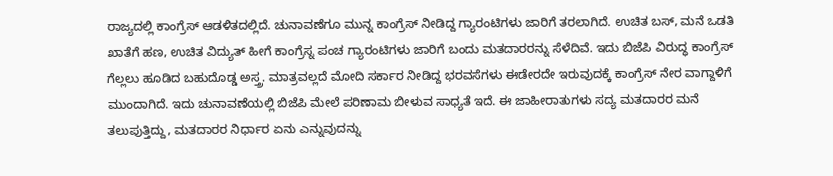ರಾಜ್ಯದಲ್ಲಿ ಕಾಂಗ್ರೆಸ್ ಆಡಳಿತದಲ್ಲಿದೆ. ಚುನಾವಣೆಗೂ ಮುನ್ನ ಕಾಂಗ್ರೆಸ್ ನೀಡಿದ್ದ ಗ್ಯಾರಂಟಿಗಳು ಜಾರಿಗೆ ತರಲಾಗಿದೆ. ಉಚಿತ ಬಸ್, ಮನೆ ಒಡತಿ ಖಾತೆಗೆ ಹಣ, ಉಚಿತ ವಿದ್ಯುತ್ ಹೀಗೆ ಕಾಂಗ್ರೆಸ್ನ ಪಂಚ ಗ್ಯಾರಂಟಿಗಳು ಜಾರಿಗೆ ಬಂದು ಮತದಾರರನ್ನು ಸೆಳೆದಿವೆ. ಇದು ಬಿಜೆಪಿ ವಿರುದ್ಧ ಕಾಂಗ್ರೆಸ್ ಗೆಲ್ಲಲು ಹೂಡಿದ ಬಹುದೊಡ್ಡ ಅಸ್ತ್ರ. ಮಾತ್ರವಲ್ಲದೆ ಮೋದಿ ಸರ್ಕಾರ ನೀಡಿದ್ದ ಭರವಸೆಗಳು ಈಡೇರದೇ ಇರುವುದಕ್ಕೆ ಕಾಂಗ್ರೆಸ್ ನೇರ ವಾಗ್ದಾಳಿಗೆ ಮುಂದಾಗಿದೆ. ಇದು ಚುನಾವಣೆಯಲ್ಲಿ ಬಿಜೆಪಿ ಮೇಲೆ ಪರಿಣಾಮ ಬೀಳುವ ಸಾಧ್ಯತೆ ಇದೆ. ಈ ಜಾಹೀರಾತುಗಳು ಸದ್ಯ ಮತದಾರರ ಮನೆ ತಲುಪುತ್ತಿದ್ದು, ಮತದಾರರ ನಿರ್ಧಾರ ಏನು ಎನ್ನುವುದನ್ನು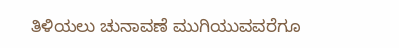ತಿಳಿಯಲು ಚುನಾವಣೆ ಮುಗಿಯುವವರೆಗೂ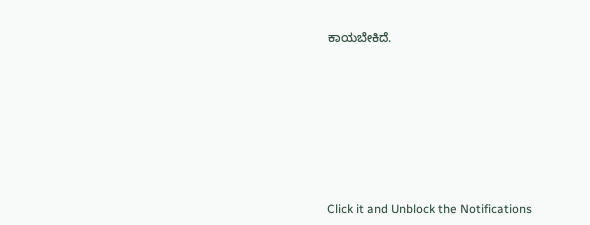ಕಾಯಬೇಕಿದೆ.












Click it and Unblock the Notifications